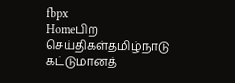fbpx
Homeபிற செய்திகள்தமிழ்நாடு கட்டுமானத்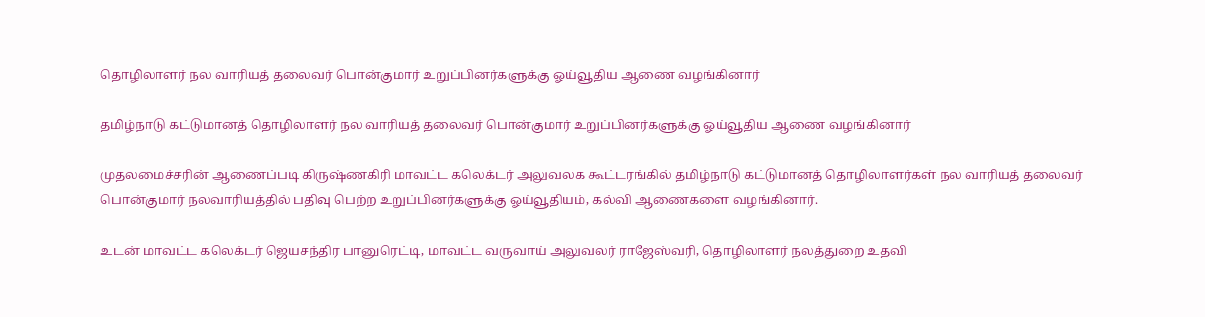தொழிலாளர் நல வாரியத் தலைவர் பொன்குமார் உறுப்பினர்களுக்கு ஓய்வூதிய ஆணை வழங்கினார்

தமிழ்நாடு கட்டுமானத் தொழிலாளர் நல வாரியத் தலைவர் பொன்குமார் உறுப்பினர்களுக்கு ஓய்வூதிய ஆணை வழங்கினார்

முதலமைச்சரின் ஆணைப்படி கிருஷ்ணகிரி மாவட்ட கலெக்டர் அலுவலக கூட்டரங்கில் தமிழ்நாடு கட்டுமானத் தொழிலாளர்கள் நல வாரியத் தலைவர் பொன்குமார் நலவாரியத்தில் பதிவு பெற்ற உறுப்பினர்களுக்கு ஓய்வூதியம், கல்வி ஆணைகளை வழங்கினார்.

உடன் மாவட்ட கலெக்டர் ஜெயசந்திர பானுரெட்டி, மாவட்ட வருவாய் அலுவலர் ராஜேஸ்வரி, தொழிலாளர் நலத்துறை உதவி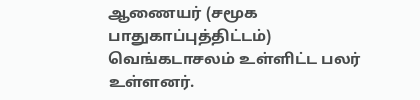ஆணையர் (சமூக பாதுகாப்புத்திட்டம்) வெங்கடாசலம் உள்ளிட்ட பலர் உள்ளனர்.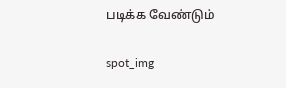படிக்க வேண்டும்

spot_img